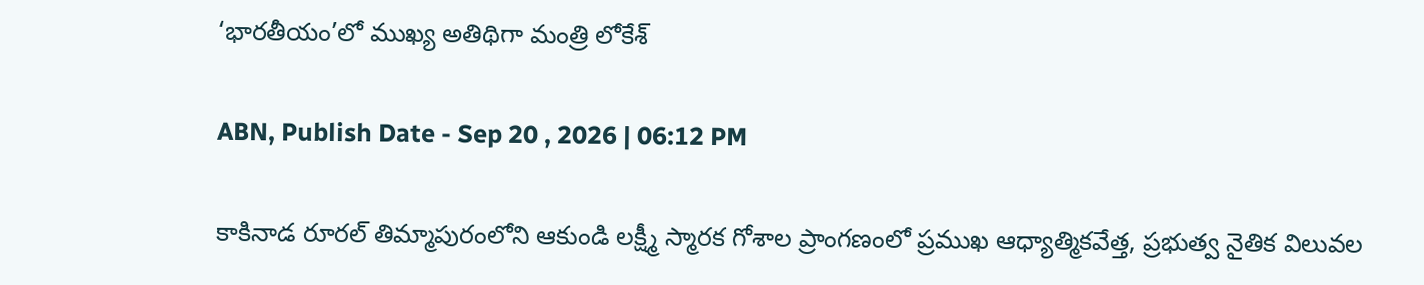‘భారతీయం’లో ముఖ్య అతిథిగా మంత్రి లోకేశ్

ABN, Publish Date - Sep 20 , 2026 | 06:12 PM

కాకినాడ రూరల్ తిమ్మాపురంలోని ఆకుండి లక్ష్మీ స్మారక గోశాల ప్రాంగణంలో ప్రముఖ ఆధ్యాత్మికవేత్త, ప్రభుత్వ నైతిక విలువల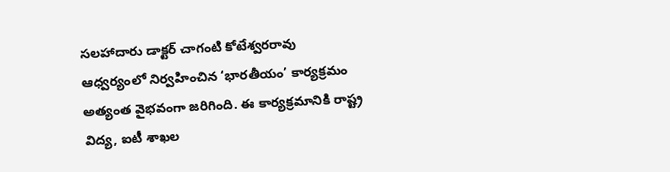సలహాదారు డాక్టర్ చాగంటి కోటేశ్వరరావు ఆధ్వర్యంలో నిర్వహించిన ‘భారతీయం’ కార్యక్రమం అత్యంత వైభవంగా జరిగింది. ఈ కార్యక్రమానికి రాష్ట్ర విద్య, ఐటీ శాఖల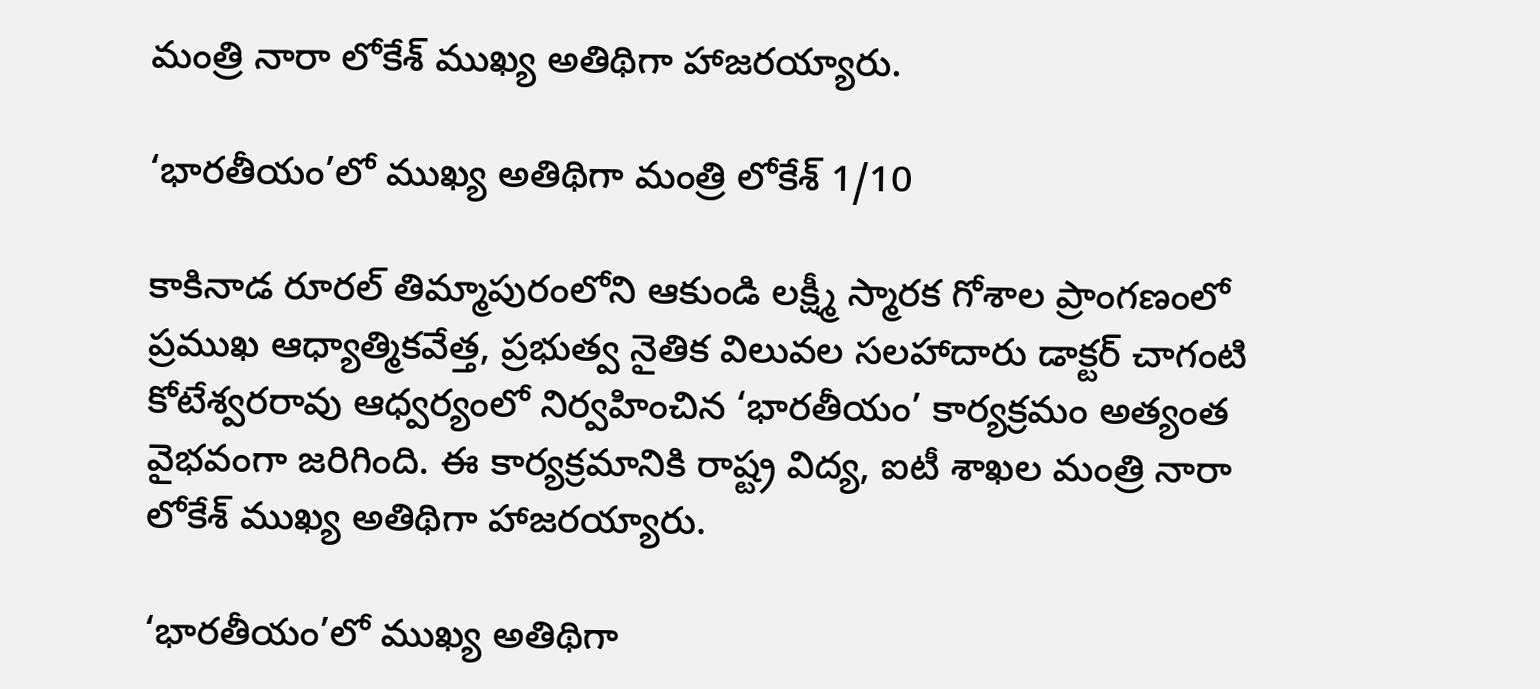మంత్రి నారా లోకేశ్ ముఖ్య అతిథిగా హాజరయ్యారు.

‘భారతీయం’లో ముఖ్య అతిథిగా మంత్రి లోకేశ్ 1/10

కాకినాడ రూరల్ తిమ్మాపురంలోని ఆకుండి లక్ష్మీ స్మారక గోశాల ప్రాంగణంలో ప్రముఖ ఆధ్యాత్మికవేత్త, ప్రభుత్వ నైతిక విలువల సలహాదారు డాక్టర్ చాగంటి కోటేశ్వరరావు ఆధ్వర్యంలో నిర్వహించిన ‘భారతీయం’ కార్యక్రమం అత్యంత వైభవంగా జరిగింది. ఈ కార్యక్రమానికి రాష్ట్ర విద్య, ఐటీ శాఖల మంత్రి నారా లోకేశ్ ముఖ్య అతిథిగా హాజరయ్యారు.

‘భారతీయం’లో ముఖ్య అతిథిగా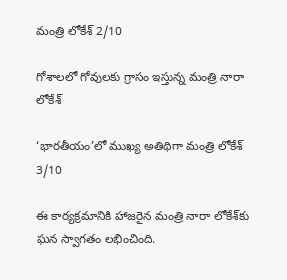మంత్రి లోకేశ్ 2/10

గోశాలలో గోవులకు గ్రాసం ఇస్తున్న మంత్రి నారా లోకేశ్

‘భారతీయం’లో ముఖ్య అతిథిగా మంత్రి లోకేశ్ 3/10

ఈ కార్యక్రమానికి హాజరైన మంత్రి నారా లోకేశ్‌కు ఘన స్వాగతం లభించింది.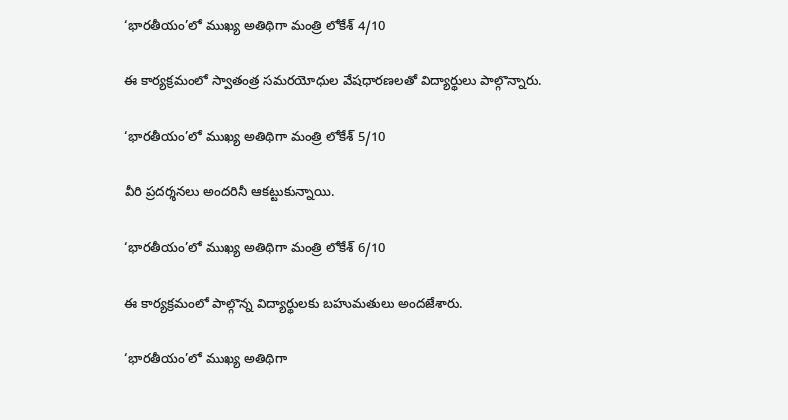‘భారతీయం’లో ముఖ్య అతిథిగా మంత్రి లోకేశ్ 4/10

ఈ కార్యక్రమంలో స్వాతంత్ర సమరయోధుల వేషధారణలతో విద్యార్థులు పాల్గొన్నారు.

‘భారతీయం’లో ముఖ్య అతిథిగా మంత్రి లోకేశ్ 5/10

వీరి ప్రదర్శనలు అందరినీ ఆకట్టుకున్నాయి.

‘భారతీయం’లో ముఖ్య అతిథిగా మంత్రి లోకేశ్ 6/10

ఈ కార్యక్రమంలో పాల్గొన్న విద్యార్థులకు బహుమతులు అందజేశారు.

‘భారతీయం’లో ముఖ్య అతిథిగా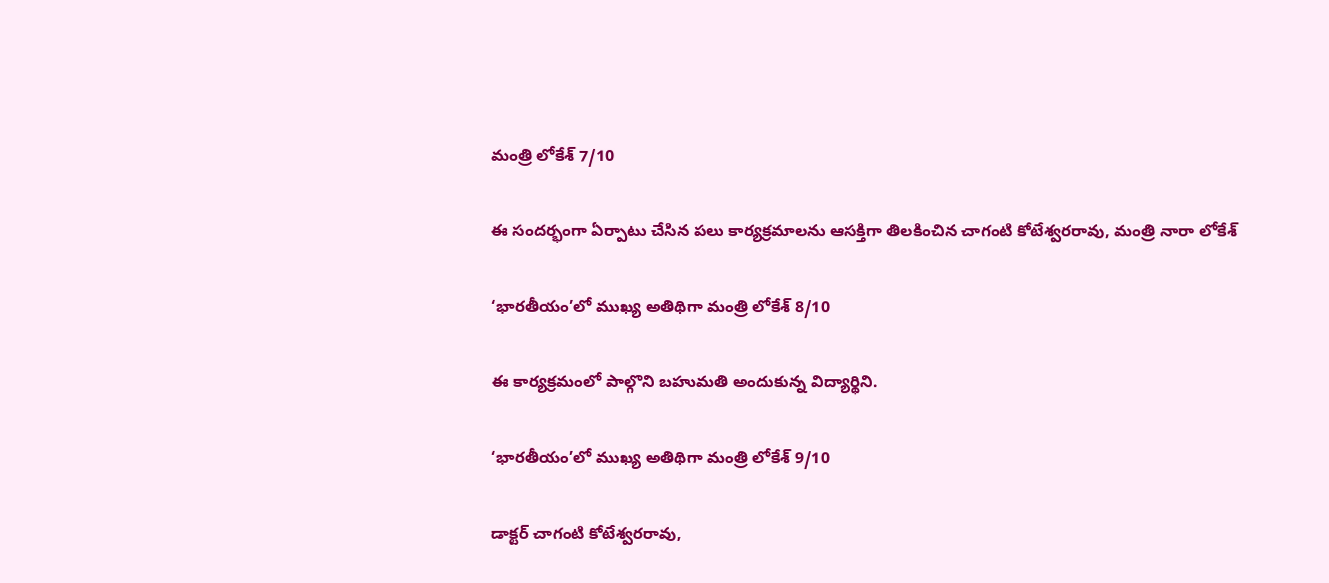మంత్రి లోకేశ్ 7/10

ఈ సందర్భంగా ఏర్పాటు చేసిన పలు కార్యక్రమాలను ఆసక్తిగా తిలకించిన చాగంటి కోటేశ్వరరావు, మంత్రి నారా లోకేశ్

‘భారతీయం’లో ముఖ్య అతిథిగా మంత్రి లోకేశ్ 8/10

ఈ కార్యక్రమంలో పాల్గొని బహుమతి అందుకున్న విద్యార్థిని.

‘భారతీయం’లో ముఖ్య అతిథిగా మంత్రి లోకేశ్ 9/10

డాక్టర్ చాగంటి కోటేశ్వరరావు,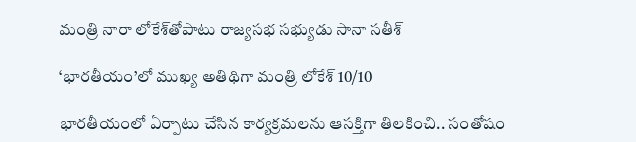మంత్రి నారా లోకేశ్‌తోపాటు రాజ్యసభ సభ్యుడు సానా సతీశ్

‘భారతీయం’లో ముఖ్య అతిథిగా మంత్రి లోకేశ్ 10/10

భారతీయంలో ఏర్పాటు చేసిన కార్యక్రమలను ఆసక్తిగా తిలకించి.. సంతోషం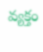వ్యక్తం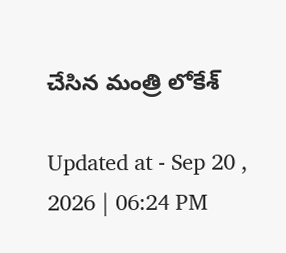చేసిన మంత్రి లోకేశ్

Updated at - Sep 20 , 2026 | 06:24 PM